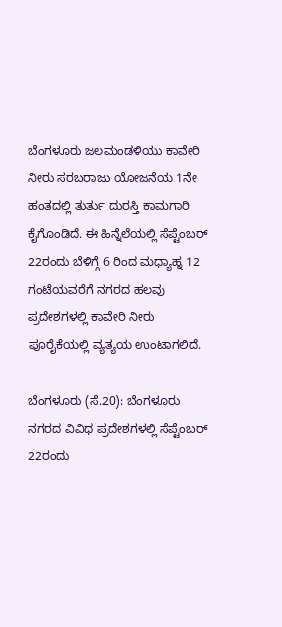ಬೆಂಗಳೂರು ಜಲಮಂಡಳಿಯು ಕಾವೇರಿ ನೀರು ಸರಬರಾಜು ಯೋಜನೆಯ 1ನೇ ಹಂತದಲ್ಲಿ ತುರ್ತು ದುರಸ್ತಿ ಕಾಮಗಾರಿ ಕೈಗೊಂಡಿದೆ. ಈ ಹಿನ್ನೆಲೆಯಲ್ಲಿ ಸೆಪ್ಟೆಂಬರ್ 22ರಂದು ಬೆಳಿಗ್ಗೆ 6 ರಿಂದ ಮಧ್ಯಾಹ್ನ 12 ಗಂಟೆಯವರೆಗೆ ನಗರದ ಹಲವು ಪ್ರದೇಶಗಳಲ್ಲಿ ಕಾವೇರಿ ನೀರು ಪೂರೈಕೆಯಲ್ಲಿ ವ್ಯತ್ಯಯ ಉಂಟಾಗಲಿದೆ.

ಬೆಂಗಳೂರು (ಸೆ.20): ಬೆಂಗಳೂರು ನಗರದ ವಿವಿಧ ಪ್ರದೇಶಗಳಲ್ಲಿ ಸೆಪ್ಟೆಂಬರ್ 22ರಂದು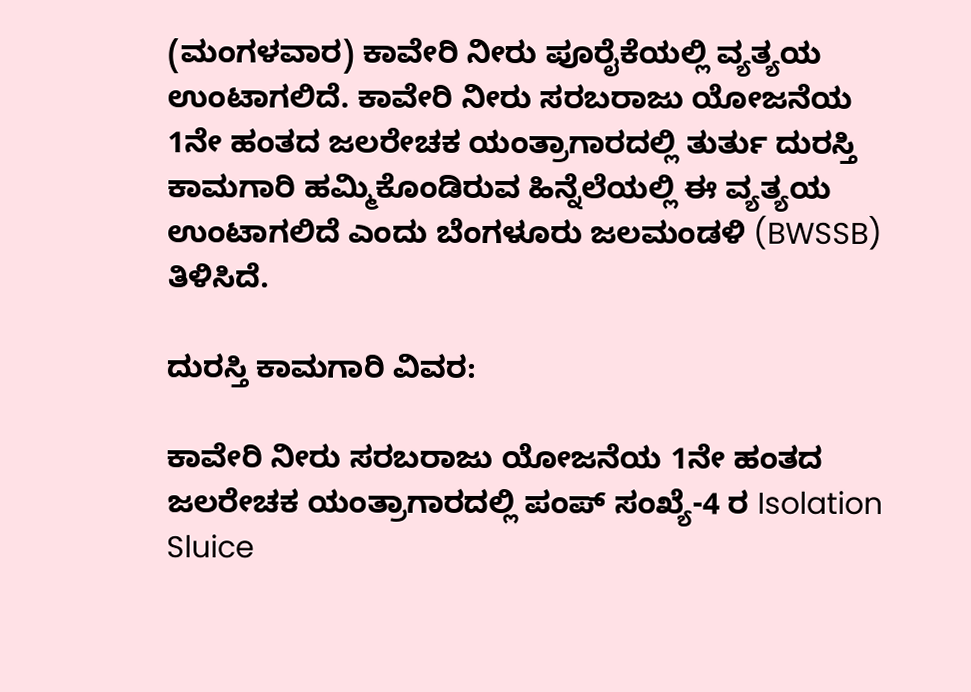(ಮಂಗಳವಾರ) ಕಾವೇರಿ ನೀರು ಪೂರೈಕೆಯಲ್ಲಿ ವ್ಯತ್ಯಯ ಉಂಟಾಗಲಿದೆ. ಕಾವೇರಿ ನೀರು ಸರಬರಾಜು ಯೋಜನೆಯ 1ನೇ ಹಂತದ ಜಲರೇಚಕ ಯಂತ್ರಾಗಾರದಲ್ಲಿ ತುರ್ತು ದುರಸ್ತಿ ಕಾಮಗಾರಿ ಹಮ್ಮಿಕೊಂಡಿರುವ ಹಿನ್ನೆಲೆಯಲ್ಲಿ ಈ ವ್ಯತ್ಯಯ ಉಂಟಾಗಲಿದೆ ಎಂದು ಬೆಂಗಳೂರು ಜಲಮಂಡಳಿ (BWSSB) ತಿಳಿಸಿದೆ.

ದುರಸ್ತಿ ಕಾಮಗಾರಿ ವಿವರ:

ಕಾವೇರಿ ನೀರು ಸರಬರಾಜು ಯೋಜನೆಯ 1ನೇ ಹಂತದ ಜಲರೇಚಕ ಯಂತ್ರಾಗಾರದಲ್ಲಿ ಪಂಪ್ ಸಂಖ್ಯೆ-4 ರ Isolation Sluice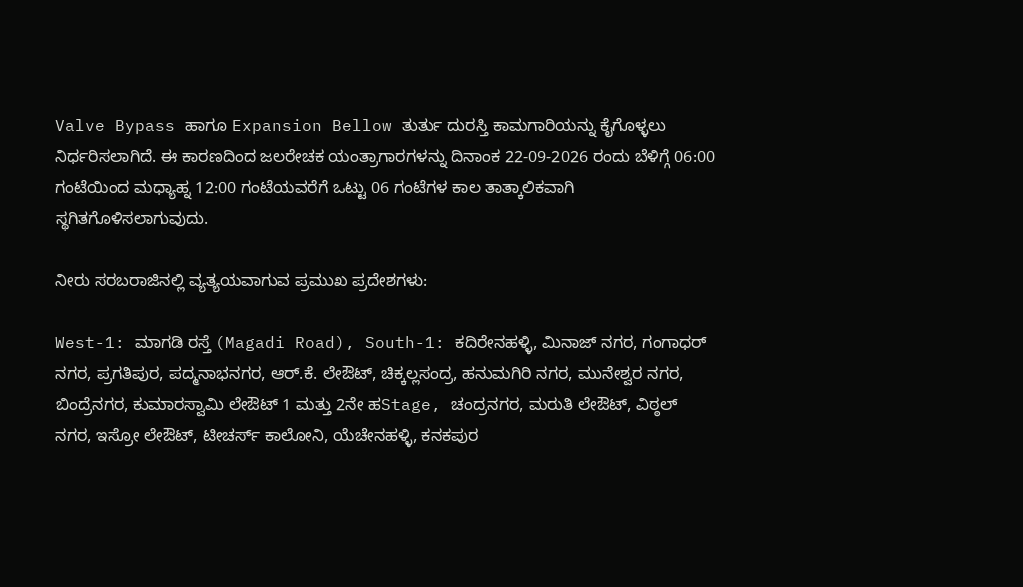Valve Bypass ಹಾಗೂ Expansion Bellow ತುರ್ತು ದುರಸ್ತಿ ಕಾಮಗಾರಿಯನ್ನು ಕೈಗೊಳ್ಳಲು ನಿರ್ಧರಿಸಲಾಗಿದೆ. ಈ ಕಾರಣದಿಂದ ಜಲರೇಚಕ ಯಂತ್ರಾಗಾರಗಳನ್ನು ದಿನಾಂಕ 22-09-2026 ರಂದು ಬೆಳಿಗ್ಗೆ 06:00 ಗಂಟೆಯಿಂದ ಮಧ್ಯಾಹ್ನ 12:00 ಗಂಟೆಯವರೆಗೆ ಒಟ್ಟು 06 ಗಂಟೆಗಳ ಕಾಲ ತಾತ್ಕಾಲಿಕವಾಗಿ ಸ್ಥಗಿತಗೊಳಿಸಲಾಗುವುದು.

ನೀರು ಸರಬರಾಜಿನಲ್ಲಿ ವ್ಯತ್ಯಯವಾಗುವ ಪ್ರಮುಖ ಪ್ರದೇಶಗಳು:

West-1: ಮಾಗಡಿ ರಸ್ತೆ (Magadi Road), South-1: ಕದಿರೇನಹಳ್ಳಿ, ಮಿನಾಜ್ ನಗರ, ಗಂಗಾಧರ್ ನಗರ, ಪ್ರಗತಿಪುರ, ಪದ್ಮನಾಭನಗರ, ಆರ್.ಕೆ. ಲೇಔಟ್, ಚಿಕ್ಕಲ್ಲಸಂದ್ರ, ಹನುಮಗಿರಿ ನಗರ, ಮುನೇಶ್ವರ ನಗರ, ಬಿಂದ್ರೆನಗರ, ಕುಮಾರಸ್ವಾಮಿ ಲೇಔಟ್ 1 ಮತ್ತು 2ನೇ ಹStage, ಚಂದ್ರನಗರ, ಮರುತಿ ಲೇಔಟ್, ವಿಠ್ಠಲ್ ನಗರ, ಇಸ್ರೋ ಲೇಔಟ್, ಟೀಚರ್ಸ್ ಕಾಲೋನಿ, ಯೆಚೇನಹಳ್ಳಿ, ಕನಕಪುರ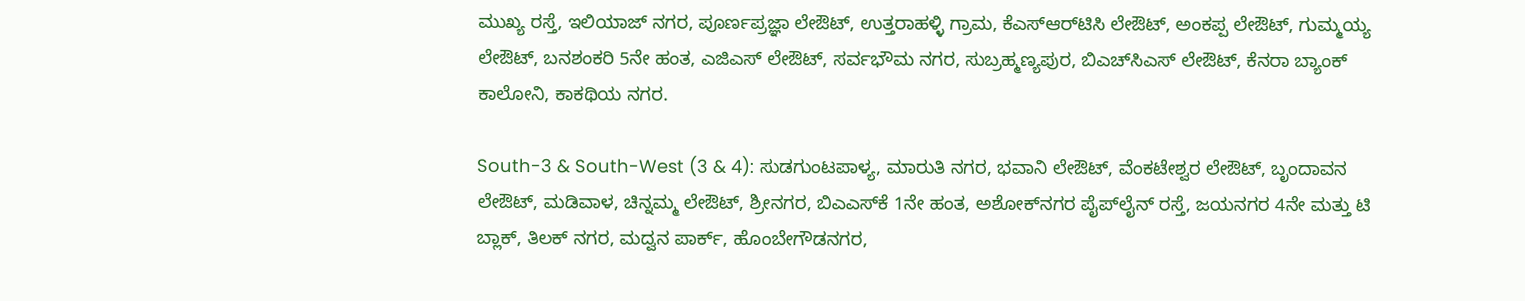ಮುಖ್ಯ ರಸ್ತೆ, ಇಲಿಯಾಜ್ ನಗರ, ಪೂರ್ಣಪ್ರಜ್ಞಾ ಲೇಔಟ್, ಉತ್ತರಾಹಳ್ಳಿ ಗ್ರಾಮ, ಕೆಎಸ್‌ಆರ್‌ಟಿಸಿ ಲೇಔಟ್, ಅಂಕಪ್ಪ ಲೇಔಟ್, ಗುಮ್ಮಯ್ಯ ಲೇಔಟ್, ಬನಶಂಕರಿ 5ನೇ ಹಂತ, ಎಜಿಎಸ್ ಲೇಔಟ್, ಸರ್ವಭೌಮ ನಗರ, ಸುಬ್ರಹ್ಮಣ್ಯಪುರ, ಬಿಎಚ್‌ಸಿಎಸ್ ಲೇಔಟ್, ಕೆನರಾ ಬ್ಯಾಂಕ್ ಕಾಲೋನಿ, ಕಾಕಥಿಯ ನಗರ.

South-3 & South-West (3 & 4): ಸುಡಗುಂಟಪಾಳ್ಯ, ಮಾರುತಿ ನಗರ, ಭವಾನಿ ಲೇಔಟ್, ವೆಂಕಟೇಶ್ವರ ಲೇಔಟ್, ಬೃಂದಾವನ ಲೇಔಟ್, ಮಡಿವಾಳ, ಚಿನ್ನಮ್ಮ ಲೇಔಟ್, ಶ್ರೀನಗರ, ಬಿಎಎಸ್‌ಕೆ 1ನೇ ಹಂತ, ಅಶೋಕ್‌ನಗರ ಪೈಪ್‌ಲೈನ್ ರಸ್ತೆ, ಜಯನಗರ 4ನೇ ಮತ್ತು ಟಿ ಬ್ಲಾಕ್, ತಿಲಕ್ ನಗರ, ಮದ್ವನ ಪಾರ್ಕ್, ಹೊಂಬೇಗೌಡನಗರ,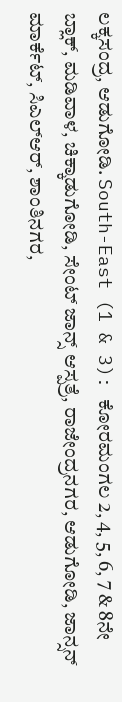ಲಕ್ಕಸಂದ್ರ, ಆಡುಗೋಡಿ. South-East (1 & 3): ಕೋರಮಂಗಲ 2, 4, 5, 6, 7 & 8ನೇ ಬ್ಲಾಕ್, ಮಡಿವಾಳ, ಚಿಕ್ಕಾಡುಗೋಡಿ, ಸೇಂಟ್ ಜಾನ್ಸ್ ಆಸ್ಪತ್ರೆ, ರಾಜೇಂದ್ರನಗರ, ಆಡುಗೋಡಿ, ಜಾನ್ಸನ್ ಮಾರ್ಕೆಟ್, ಸಿಎಲ್‌ಆರ್, ಶಾಂತಿನಗರ,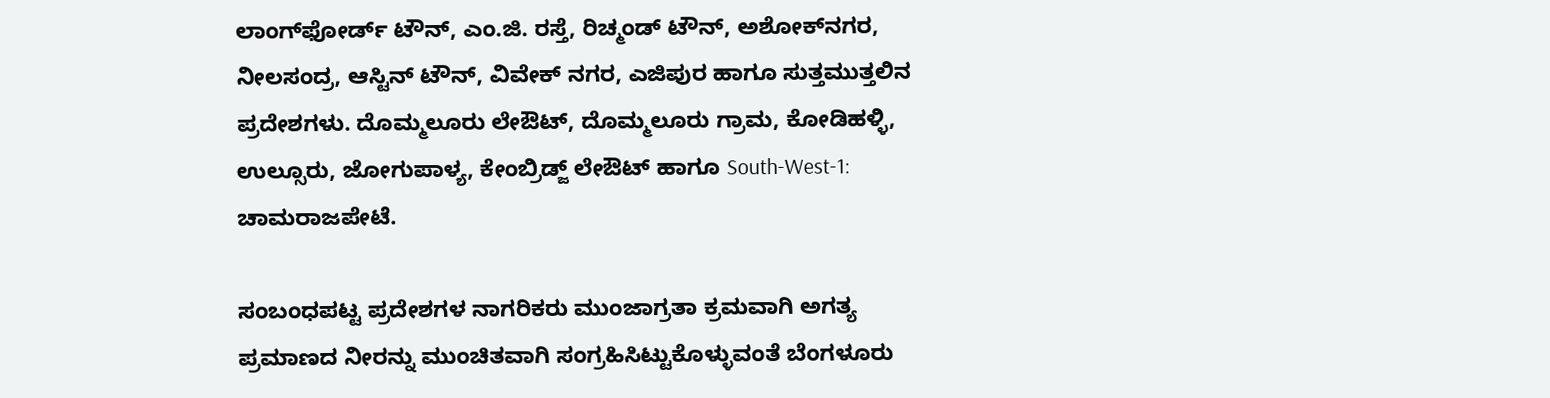ಲಾಂಗ್‌ಫೋರ್ಡ್ ಟೌನ್, ಎಂ.ಜಿ. ರಸ್ತೆ, ರಿಚ್ಮಂಡ್ ಟೌನ್, ಅಶೋಕ್‌ನಗರ, ನೀಲಸಂದ್ರ, ಆಸ್ಟಿನ್ ಟೌನ್, ವಿವೇಕ್ ನಗರ, ಎಜಿಪುರ ಹಾಗೂ ಸುತ್ತಮುತ್ತಲಿನ ಪ್ರದೇಶಗಳು. ದೊಮ್ಮಲೂರು ಲೇಔಟ್, ದೊಮ್ಮಲೂರು ಗ್ರಾಮ, ಕೋಡಿಹಳ್ಳಿ, ಉಲ್ಸೂರು, ಜೋಗುಪಾಳ್ಯ, ಕೇಂಬ್ರಿಡ್ಜ್ ಲೇಔಟ್ ಹಾಗೂ South-West-1: ಚಾಮರಾಜಪೇಟೆ.

ಸಂಬಂಧಪಟ್ಟ ಪ್ರದೇಶಗಳ ನಾಗರಿಕರು ಮುಂಜಾಗ್ರತಾ ಕ್ರಮವಾಗಿ ಅಗತ್ಯ ಪ್ರಮಾಣದ ನೀರನ್ನು ಮುಂಚಿತವಾಗಿ ಸಂಗ್ರಹಿಸಿಟ್ಟುಕೊಳ್ಳುವಂತೆ ಬೆಂಗಳೂರು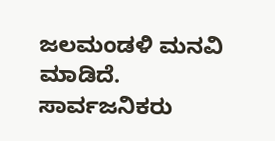ಜಲಮಂಡಳಿ ಮನವಿ ಮಾಡಿದೆ. ಸಾರ್ವಜನಿಕರು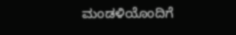ಮಂಡಳಿಯೊಂದಿಗೆ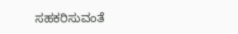ಸಹಕರಿಸುವಂತೆ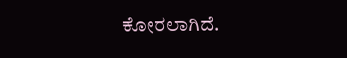ಕೋರಲಾಗಿದೆ.